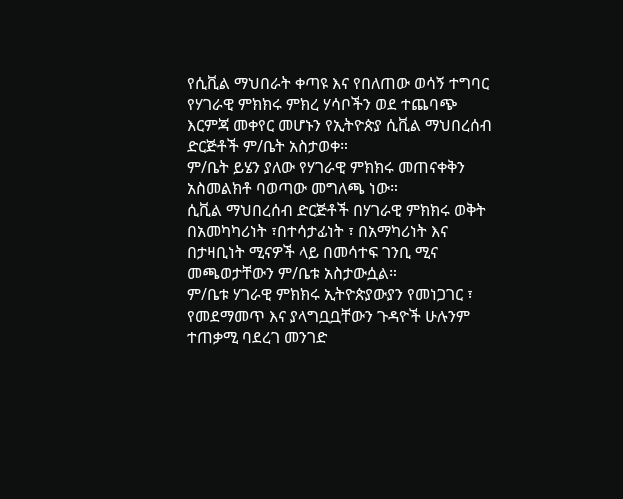የሲቪል ማህበራት ቀጣዩ እና የበለጠው ወሳኝ ተግባር የሃገራዊ ምክክሩ ምክረ ሃሳቦችን ወደ ተጨባጭ እርምጃ መቀየር መሆኑን የኢትዮጵያ ሲቪል ማህበረሰብ ድርጅቶች ም/ቤት አስታወቀ።
ም/ቤት ይሄን ያለው የሃገራዊ ምክክሩ መጠናቀቅን አስመልክቶ ባወጣው መግለጫ ነው።
ሲቪል ማህበረሰብ ድርጅቶች በሃገራዊ ምክክሩ ወቅት በአመካካሪነት ፣በተሳታፊነት ፣ በአማካሪነት እና በታዛቢነት ሚናዎች ላይ በመሳተፍ ገንቢ ሚና መጫወታቸውን ም/ቤቱ አስታውሷል።
ም/ቤቱ ሃገራዊ ምክክሩ ኢትዮጵያውያን የመነጋገር ፣ የመደማመጥ እና ያላግቧቧቸውን ጉዳዮች ሁሉንም ተጠቃሚ ባደረገ መንገድ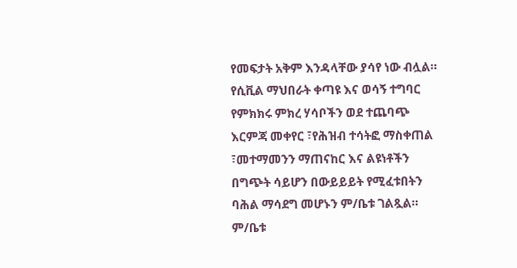የመፍታት አቅም እንዳላቸው ያሳየ ነው ብሏል።
የሲቪል ማህበራት ቀጣዩ እና ወሳኝ ተግባር የምክክሩ ምክረ ሃሳቦችን ወደ ተጨባጭ እርምጃ መቀየር ፣የሕዝብ ተሳትፎ ማስቀጠል ፣መተማመንን ማጠናከር እና ልዩነቶችን በግጭት ሳይሆን በውይይይት የሚፈቱበትን ባሕል ማሳደግ መሆኑን ም/ቤቱ ገልጿል።
ም/ቤቱ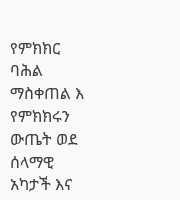የምክክር ባሕል ማስቀጠል እ የምክክሩን ውጤት ወደ ሰላማዊ አካታች እና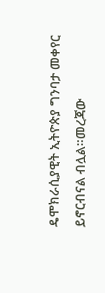ዴሞክራሲያዊት ኢትዮጵያ ግንባታ መቀየር ይኖርብናል ብሏል።መረጃው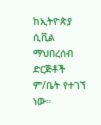ከኢትዮጵያ ሲቪል ማህበረሰብ ድርጅቶች ም/ቤት የተገኘ ነው።